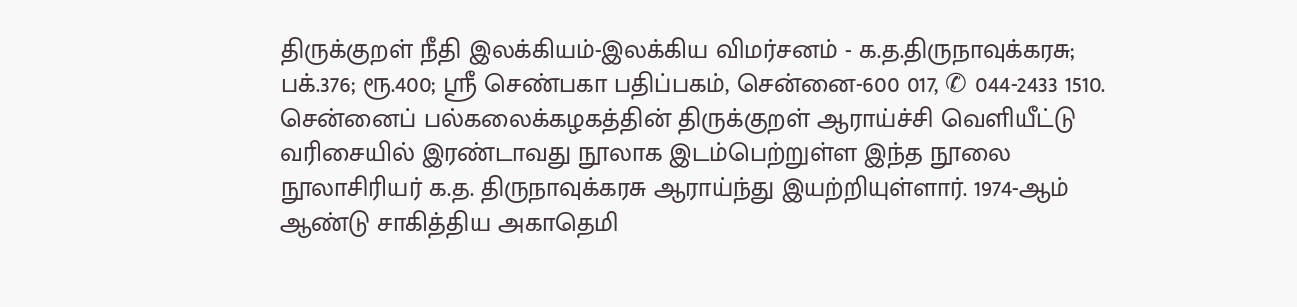திருக்குறள் நீதி இலக்கியம்-இலக்கிய விமர்சனம் - க.த.திருநாவுக்கரசு; பக்.376; ரூ.400; ஸ்ரீ செண்பகா பதிப்பகம், சென்னை-600 017, ✆ 044-2433 1510.
சென்னைப் பல்கலைக்கழகத்தின் திருக்குறள் ஆராய்ச்சி வெளியீட்டு வரிசையில் இரண்டாவது நூலாக இடம்பெற்றுள்ள இந்த நூலை நூலாசிரியர் க.த. திருநாவுக்கரசு ஆராய்ந்து இயற்றியுள்ளார். 1974-ஆம் ஆண்டு சாகித்திய அகாதெமி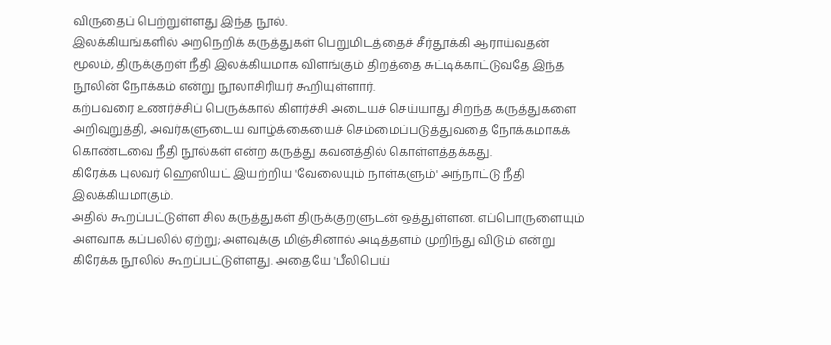விருதைப் பெற்றுள்ளது இந்த நூல்.
இலக்கியங்களில் அறநெறிக் கருத்துகள் பெறுமிடத்தைச் சீர்தூக்கி ஆராய்வதன் மூலம், திருக்குறள் நீதி இலக்கியமாக விளங்கும் திறத்தை சுட்டிக்காட்டுவதே இந்த நூலின் நோக்கம் என்று நூலாசிரியர் கூறியுள்ளார்.
கற்பவரை உணர்ச்சிப் பெருக்கால் கிளர்ச்சி அடையச் செய்யாது சிறந்த கருத்துகளை அறிவுறுத்தி, அவர்களுடைய வாழ்க்கையைச் செம்மைப்படுத்துவதை நோக்கமாகக் கொண்டவை நீதி நூல்கள் என்ற கருத்து கவனத்தில் கொள்ளத்தக்கது.
கிரேக்க புலவர் ஹெஸியட் இயற்றிய 'வேலையும் நாள்களும்' அந்நாட்டு நீதி இலக்கியமாகும்.
அதில் கூறப்பட்டுள்ள சில கருத்துகள் திருக்குறளுடன் ஒத்துள்ளன. எப்பொருளையும் அளவாக கப்பலில் ஏற்று; அளவுக்கு மிஞ்சினால் அடித்தளம் முறிந்து விடும் என்று கிரேக்க நூலில் கூறப்பட்டுள்ளது. அதையே 'பீலிபெய்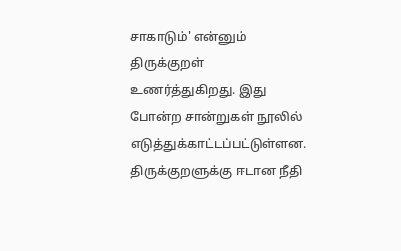சாகாடும்' என்னும் திருக்குறள் உணர்த்துகிறது. இது போன்ற சான்றுகள் நூலில் எடுத்துக்காட்டப்பட்டுள்ளன.
திருக்குறளுக்கு ஈடான நீதி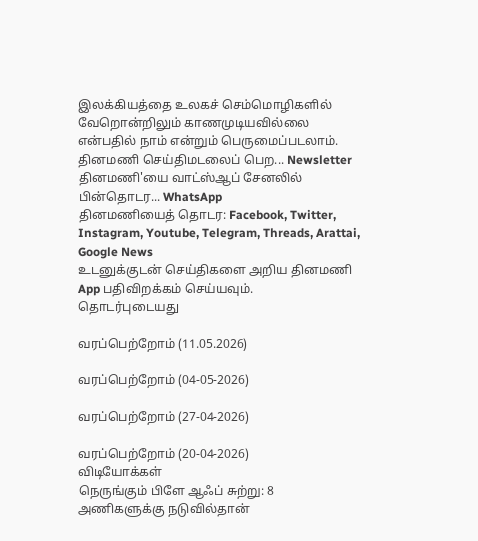இலக்கியத்தை உலகச் செம்மொழிகளில் வேறொன்றிலும் காணமுடியவில்லை என்பதில் நாம் என்றும் பெருமைப்படலாம்.
தினமணி செய்திமடலைப் பெற... Newsletter
தினமணி'யை வாட்ஸ்ஆப் சேனலில் பின்தொடர... WhatsApp
தினமணியைத் தொடர: Facebook, Twitter, Instagram, Youtube, Telegram, Threads, Arattai, Google News
உடனுக்குடன் செய்திகளை அறிய தினமணி App பதிவிறக்கம் செய்யவும்.
தொடர்புடையது

வரப்பெற்றோம் (11.05.2026)

வரப்பெற்றோம் (04-05-2026)

வரப்பெற்றோம் (27-04-2026)

வரப்பெற்றோம் (20-04-2026)
விடியோக்கள்
நெருங்கும் பிளே ஆஃப் சுற்று: 8 அணிகளுக்கு நடுவில்தான்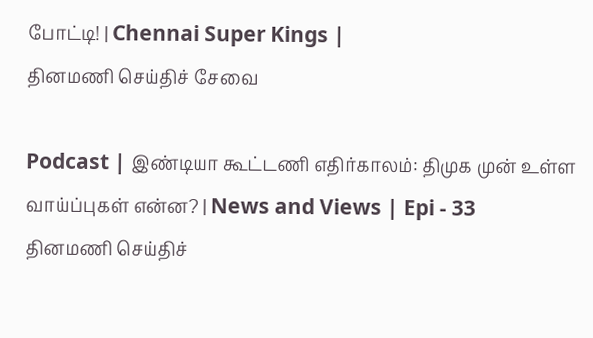போட்டி! | Chennai Super Kings |
தினமணி செய்திச் சேவை

Podcast | இண்டியா கூட்டணி எதிர்காலம்: திமுக முன் உள்ள வாய்ப்புகள் என்ன? | News and Views | Epi - 33
தினமணி செய்திச்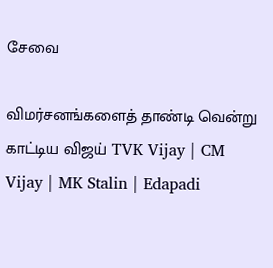சேவை

விமர்சனங்களைத் தாண்டி வென்று காட்டிய விஜய் TVK Vijay | CM Vijay | MK Stalin | Edapadi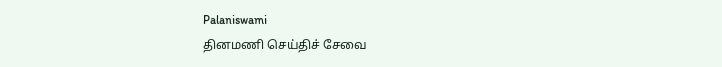Palaniswami
தினமணி செய்திச் சேவை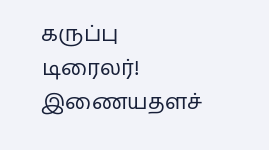கருப்பு டிரைலர்!
இணையதளச்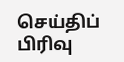செய்திப் பிரிவு